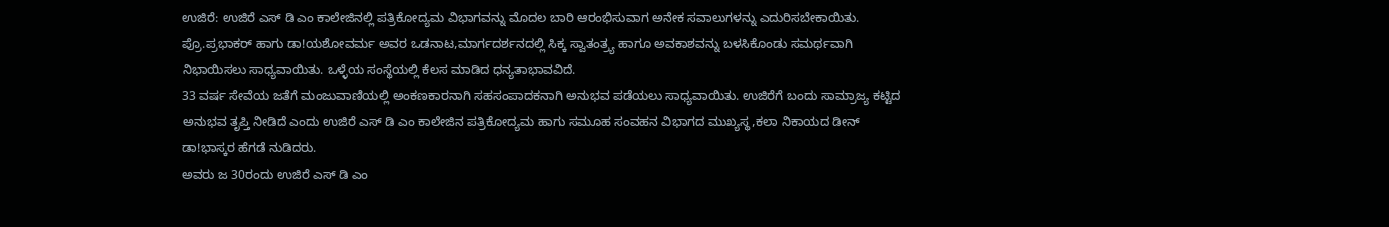ಉಜಿರೆ: ಉಜಿರೆ ಎಸ್ ಡಿ ಎಂ ಕಾಲೇಜಿನಲ್ಲಿ ಪತ್ರಿಕೋದ್ಯಮ ವಿಭಾಗವನ್ನು ಮೊದಲ ಬಾರಿ ಆರಂಭಿಸುವಾಗ ಅನೇಕ ಸವಾಲುಗಳನ್ನು ಎದುರಿಸಬೇಕಾಯಿತು. ಪ್ರೊ.ಪ್ರಭಾಕರ್ ಹಾಗು ಡಾ!ಯಶೋವರ್ಮ ಅವರ ಒಡನಾಟ,ಮಾರ್ಗದರ್ಶನದಲ್ಲಿ ಸಿಕ್ಕ ಸ್ವಾತಂತ್ರ್ಯ ಹಾಗೂ ಅವಕಾಶವನ್ನು ಬಳಸಿಕೊಂಡು ಸಮರ್ಥವಾಗಿ ನಿಭಾಯಿಸಲು ಸಾಧ್ಯವಾಯಿತು. ಒಳ್ಳೆಯ ಸಂಸ್ಥೆಯಲ್ಲಿ ಕೆಲಸ ಮಾಡಿದ ಧನ್ಯತಾಭಾವವಿದೆ.
33 ವರ್ಷ ಸೇವೆಯ ಜತೆಗೆ ಮಂಜುವಾಣಿಯಲ್ಲಿ ಅಂಕಣಕಾರನಾಗಿ ಸಹಸಂಪಾದಕನಾಗಿ ಅನುಭವ ಪಡೆಯಲು ಸಾಧ್ಯವಾಯಿತು. ಉಜಿರೆಗೆ ಬಂದು ಸಾಮ್ರಾಜ್ಯ ಕಟ್ಟಿದ ಅನುಭವ ತೃಪ್ತಿ ನೀಡಿದೆ ಎಂದು ಉಜಿರೆ ಎಸ್ ಡಿ ಎಂ ಕಾಲೇಜಿನ ಪತ್ರಿಕೋದ್ಯಮ ಹಾಗು ಸಮೂಹ ಸಂವಹನ ವಿಭಾಗದ ಮುಖ್ಯಸ್ಥ,ಕಲಾ ನಿಕಾಯದ ಡೀನ್ ಡಾ!ಭಾಸ್ಕರ ಹೆಗಡೆ ನುಡಿದರು.
ಅವರು ಜ 30ರಂದು ಉಜಿರೆ ಎಸ್ ಡಿ ಎಂ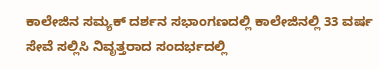ಕಾಲೇಜಿನ ಸಮ್ಯಕ್ ದರ್ಶನ ಸಭಾಂಗಣದಲ್ಲಿ ಕಾಲೇಜಿನಲ್ಲಿ 33 ವರ್ಷ ಸೇವೆ ಸಲ್ಲಿಸಿ ನಿವೃತ್ತರಾದ ಸಂದರ್ಭದಲ್ಲಿ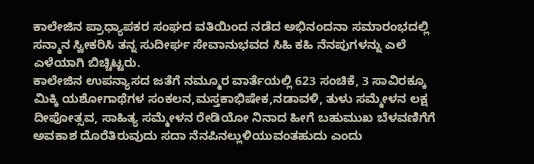ಕಾಲೇಜಿನ ಪ್ರಾಧ್ಯಾಪಕರ ಸಂಘದ ವತಿಯಿಂದ ನಡೆದ ಅಭಿನಂದನಾ ಸಮಾರಂಭದಲ್ಲಿ ಸನ್ಮಾನ ಸ್ವೀಕರಿಸಿ ತನ್ನ ಸುದೀರ್ಘ ಸೇವಾನುಭವದ ಸಿಹಿ ಕಹಿ ನೆನಪುಗಳನ್ನು ಎಲೆ ಎಳೆಯಾಗಿ ಬಿಚ್ಚಿಟ್ಟರು.
ಕಾಲೇಜಿನ ಉಪನ್ಯಾಸದ ಜತೆಗೆ ನಮ್ಮೂರ ವಾರ್ತೆಯಲ್ಲಿ 623 ಸಂಚಿಕೆ, 3 ಸಾವಿರಕ್ಕೂ ಮಿಕ್ಕಿ ಯಶೋಗಾಥೆಗಳ ಸಂಕಲನ,ಮಸ್ತಕಾಭಿಷೇಕ,ನಡಾವಳಿ, ತುಳು ಸಮ್ಮೇಳನ ಲಕ್ಷ ದೀಪೋತ್ಸವ, ಸಾಹಿತ್ಯ ಸಮ್ಮೇಳನ ರೇಡಿಯೋ ನಿನಾದ ಹೀಗೆ ಬಹುಮುಖ ಬೆಳವಣಿಗೆಗೆ ಅವಕಾಶ ದೊರೆತಿರುವುದು ಸದಾ ನೆನಪಿನಲ್ಲುಳಿಯುವಂತಹುದು ಎಂದು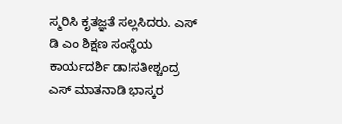ಸ್ಮರಿಸಿ ಕೃತಜ್ಞತೆ ಸಲ್ಲಸಿದರು. ಎಸ್ ಡಿ ಎಂ ಶಿಕ್ಷಣ ಸಂಸ್ಥೆಯ ಕಾರ್ಯದರ್ಶಿ ಡಾ!ಸತೀಶ್ಚಂದ್ರ ಎಸ್ ಮಾತನಾಡಿ ಭಾಸ್ಕರ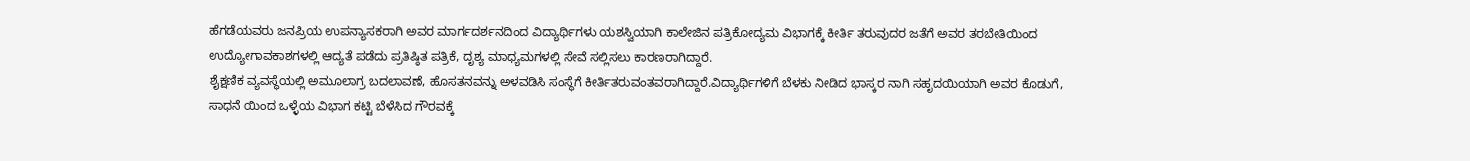ಹೆಗಡೆಯವರು ಜನಪ್ರಿಯ ಉಪನ್ಯಾಸಕರಾಗಿ ಅವರ ಮಾರ್ಗದರ್ಶನದಿಂದ ವಿದ್ಯಾರ್ಥಿಗಳು ಯಶಸ್ವಿಯಾಗಿ ಕಾಲೇಜಿನ ಪತ್ರಿಕೋದ್ಯಮ ವಿಭಾಗಕ್ಕೆ ಕೀರ್ತಿ ತರುವುದರ ಜತೆಗೆ ಅವರ ತರಬೇತಿಯಿಂದ ಉದ್ಯೋಗಾವಕಾಶಗಳಲ್ಲಿ ಆದ್ಯತೆ ಪಡೆದು ಪ್ರತಿಷ್ಠಿತ ಪತ್ರಿಕೆ, ದೃಶ್ಯ ಮಾಧ್ಯಮಗಳಲ್ಲಿ ಸೇವೆ ಸಲ್ಲಿಸಲು ಕಾರಣರಾಗಿದ್ದಾರೆ.
ಶೈಕ್ಷಣಿಕ ವ್ಯವಸ್ಥೆಯಲ್ಲಿ ಅಮೂಲಾಗ್ರ ಬದಲಾವಣೆ, ಹೊಸತನವನ್ನು ಅಳವಡಿಸಿ ಸಂಸ್ಥೆಗೆ ಕೀರ್ತಿತರುವಂತವರಾಗಿದ್ದಾರೆ.ವಿದ್ಯಾರ್ಥಿಗಳಿಗೆ ಬೆಳಕು ನೀಡಿದ ಭಾಸ್ಕರ ನಾಗಿ ಸಹೃದಯಿಯಾಗಿ ಅವರ ಕೊಡುಗೆ, ಸಾಧನೆ ಯಿಂದ ಒಳ್ಳೆಯ ವಿಭಾಗ ಕಟ್ಟಿ ಬೆಳೆಸಿದ ಗೌರವಕ್ಕೆ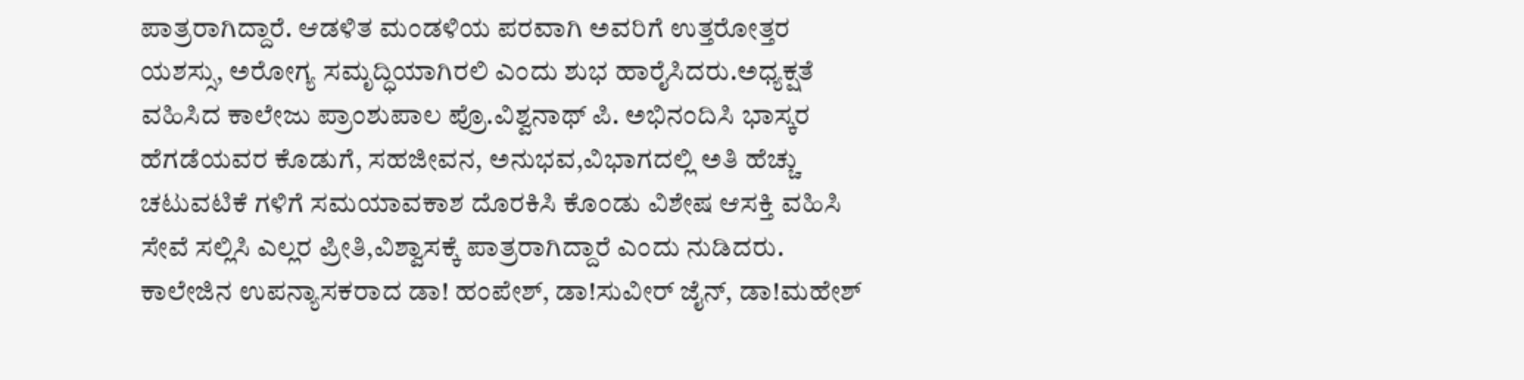ಪಾತ್ರರಾಗಿದ್ದಾರೆ. ಆಡಳಿತ ಮಂಡಳಿಯ ಪರವಾಗಿ ಅವರಿಗೆ ಉತ್ತರೋತ್ತರ ಯಶಸ್ಸು, ಅರೋಗ್ಯ ಸಮೃದ್ಧಿಯಾಗಿರಲಿ ಎಂದು ಶುಭ ಹಾರೈಸಿದರು.ಅಧ್ಯಕ್ಷತೆ ವಹಿಸಿದ ಕಾಲೇಜು ಪ್ರಾಂಶುಪಾಲ ಪ್ರೊ.ವಿಶ್ವನಾಥ್ ಪಿ. ಅಭಿನಂದಿಸಿ ಭಾಸ್ಕರ ಹೆಗಡೆಯವರ ಕೊಡುಗೆ, ಸಹಜೀವನ, ಅನುಭವ,ವಿಭಾಗದಲ್ಲಿ ಅತಿ ಹೆಚ್ಚು ಚಟುವಟಿಕೆ ಗಳಿಗೆ ಸಮಯಾವಕಾಶ ದೊರಕಿಸಿ ಕೊಂಡು ವಿಶೇಷ ಆಸಕ್ತಿ ವಹಿಸಿ ಸೇವೆ ಸಲ್ಲಿಸಿ ಎಲ್ಲರ ಪ್ರೀತಿ,ವಿಶ್ವಾಸಕ್ಕೆ ಪಾತ್ರರಾಗಿದ್ದಾರೆ ಎಂದು ನುಡಿದರು. ಕಾಲೇಜಿನ ಉಪನ್ಯಾಸಕರಾದ ಡಾ! ಹಂಪೇಶ್, ಡಾ!ಸುವೀರ್ ಜೈನ್, ಡಾ!ಮಹೇಶ್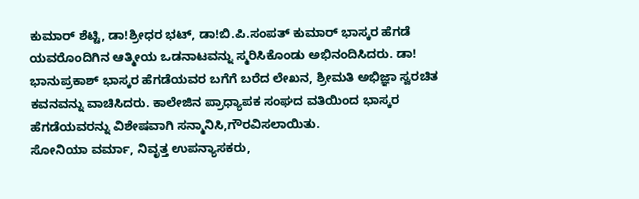ಕುಮಾರ್ ಶೆಟ್ಟಿ, ಡಾ!ಶ್ರೀಧರ ಭಟ್, ಡಾ!ಬಿ.ಪಿ.ಸಂಪತ್ ಕುಮಾರ್ ಭಾಸ್ಕರ ಹೆಗಡೆ ಯವರೊಂದಿಗಿನ ಆತ್ಮೀಯ ಒಡನಾಟವನ್ನು ಸ್ಮರಿಸಿಕೊಂಡು ಅಭಿನಂದಿಸಿದರು. ಡಾ! ಭಾನುಪ್ರಕಾಶ್ ಭಾಸ್ಕರ ಹೆಗಡೆಯವರ ಬಗೆಗೆ ಬರೆದ ಲೇಖನ, ಶ್ರೀಮತಿ ಅಭಿಜ್ಞಾ ಸ್ವರಚಿತ ಕವನವನ್ನು ವಾಚಿಸಿದರು. ಕಾಲೇಜಿನ ಪ್ರಾಧ್ಯಾಪಕ ಸಂಘದ ವತಿಯಿಂದ ಭಾಸ್ಕರ ಹೆಗಡೆಯವರನ್ನು ವಿಶೇಷವಾಗಿ ಸನ್ಮಾನಿಸಿ,ಗೌರವಿಸಲಾಯಿತು.
ಸೋನಿಯಾ ವರ್ಮಾ, ನಿವೃತ್ತ ಉಪನ್ಯಾಸಕರು,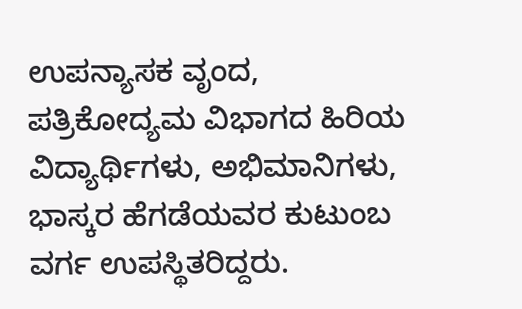ಉಪನ್ಯಾಸಕ ವೃಂದ, ಪತ್ರಿಕೋದ್ಯಮ ವಿಭಾಗದ ಹಿರಿಯ ವಿದ್ಯಾರ್ಥಿಗಳು, ಅಭಿಮಾನಿಗಳು, ಭಾಸ್ಕರ ಹೆಗಡೆಯವರ ಕುಟುಂಬ ವರ್ಗ ಉಪಸ್ಥಿತರಿದ್ದರು.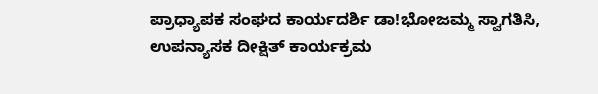ಪ್ರಾಧ್ಯಾಪಕ ಸಂಘದ ಕಾರ್ಯದರ್ಶಿ ಡಾ!ಭೋಜಮ್ಮ ಸ್ವಾಗತಿಸಿ, ಉಪನ್ಯಾಸಕ ದೀಕ್ಷಿತ್ ಕಾರ್ಯಕ್ರಮ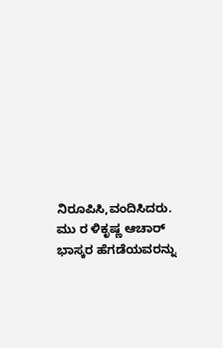ನಿರೂಪಿಸಿ,ವಂದಿಸಿದರು. ಮು ರ ಳಿಕೃಷ್ಣ ಆಚಾರ್ ಭಾಸ್ಕರ ಹೆಗಡೆಯವರನ್ನು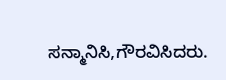ಸನ್ಮಾನಿಸಿ,ಗೌರವಿಸಿದರು.